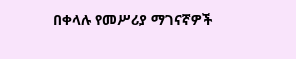በቀላሉ የመሥሪያ ማገናኛዎች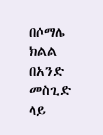በሶማሌ ክልል በአንድ መስጊድ ላይ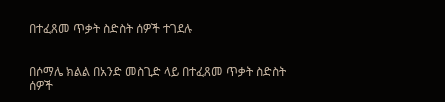በተፈጸመ ጥቃት ስድስት ሰዎች ተገደሉ


በሶማሌ ክልል በአንድ መስጊድ ላይ በተፈጸመ ጥቃት ስድስት ሰዎች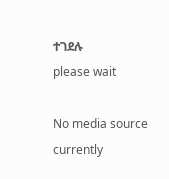ተገደሉ
please wait

No media source currently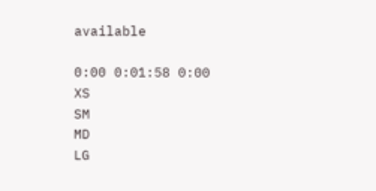available

0:00 0:01:58 0:00
XS
SM
MD
LG